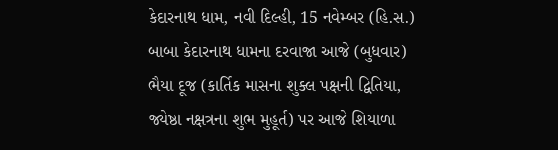કેદારનાથ ધામ, નવી દિલ્હી, 15 નવેમ્બર (હિ.સ.) બાબા કેદારનાથ ધામના દરવાજા આજે (બુધવાર) ભૈયા દૂજ (કાર્તિક માસના શુક્લ પક્ષની દ્વિતિયા, જ્યેષ્ઠા નક્ષત્રના શુભ મુહૂર્ત) પર આજે શિયાળા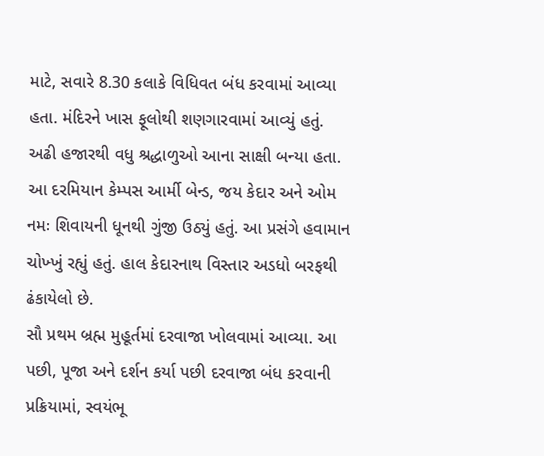માટે, સવારે 8.30 કલાકે વિધિવત બંધ કરવામાં આવ્યા હતા. મંદિરને ખાસ ફૂલોથી શણગારવામાં આવ્યું હતું. અઢી હજારથી વધુ શ્રદ્ધાળુઓ આના સાક્ષી બન્યા હતા. આ દરમિયાન કેમ્પસ આર્મી બેન્ડ, જય કેદાર અને ઓમ નમઃ શિવાયની ધૂનથી ગુંજી ઉઠ્યું હતું. આ પ્રસંગે હવામાન ચોખ્ખું રહ્યું હતું. હાલ કેદારનાથ વિસ્તાર અડધો બરફથી ઢંકાયેલો છે.
સૌ પ્રથમ બ્રહ્મ મુહૂર્તમાં દરવાજા ખોલવામાં આવ્યા. આ પછી, પૂજા અને દર્શન કર્યા પછી દરવાજા બંધ કરવાની પ્રક્રિયામાં, સ્વયંભૂ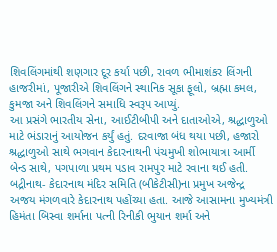શિવલિંગમાંથી શણગાર દૂર કર્યા પછી, રાવળ ભીમાશંકર લિંગની હાજરીમાં, પૂજારીએ શિવલિંગને સ્થાનિક સૂકા ફૂલો, બ્રહ્મા કમલ, કુમજા અને શિવલિંગને સમાધિ સ્વરૂપ આપ્યું.
આ પ્રસંગે ભારતીય સેના, આઈટીબીપી અને દાતાઓએ, શ્રદ્ધાળુઓ માટે ભંડારાનું આયોજન કર્યું હતું. દરવાજા બંધ થયા પછી, હજારો શ્રદ્ધાળુઓ સાથે ભગવાન કેદારનાથની પંચમુખી શોભાયાત્રા આર્મી બેન્ડ સાથે, પગપાળા પ્રથમ પડાવ રામપુર માટે રવાના થઈ હતી.
બદ્રીનાથ- કેદારનાથ મંદિર સમિતિ (બીકેટીસી)ના પ્રમુખ અજેન્દ્ર અજય મંગળવારે કેદારનાથ પહોંચ્યા હતા. આજે આસામના મુખ્યમંત્રી હિમંતા બિસ્વા શર્માના પત્ની રિનીકી ભુયાન શર્મા અને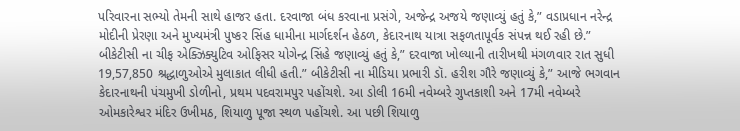પરિવારના સભ્યો તેમની સાથે હાજર હતા. દરવાજા બંધ કરવાના પ્રસંગે, અજેન્દ્ર અજયે જણાવ્યું હતું કે,” વડાપ્રધાન નરેન્દ્ર મોદીની પ્રેરણા અને મુખ્યમંત્રી પુષ્કર સિંહ ધામીના માર્ગદર્શન હેઠળ, કેદારનાથ યાત્રા સફળતાપૂર્વક સંપન્ન થઈ રહી છે.”
બીકેટીસી ના ચીફ એક્ઝિક્યુટિવ ઓફિસર યોગેન્દ્ર સિંહે જણાવ્યું હતું કે,” દરવાજા ખોલ્યાની તારીખથી મંગળવાર રાત સુધી 19,57,850 શ્રદ્ધાળુઓએ મુલાકાત લીધી હતી.” બીકેટીસી ના મીડિયા પ્રભારી ડૉ. હરીશ ગૌરે જણાવ્યું કે,” આજે ભગવાન કેદારનાથની પંચમુખી ડોળીનો, પ્રથમ પદવરામપુર પહોંચશે. આ ડોલી 16મી નવેમ્બરે ગુપ્તકાશી અને 17મી નવેમ્બરે ઓમકારેશ્વર મંદિર ઉખીમઠ, શિયાળુ પૂજા સ્થળ પહોંચશે. આ પછી શિયાળુ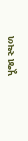પૂજા સ્થળ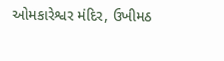ઓમકારેશ્વર મંદિર, ઉખીમઠ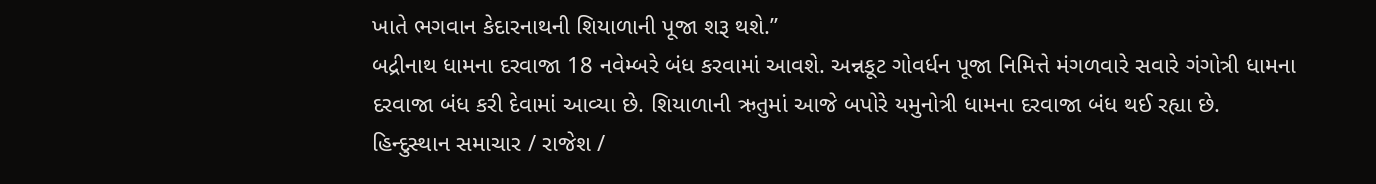ખાતે ભગવાન કેદારનાથની શિયાળાની પૂજા શરૂ થશે.”
બદ્રીનાથ ધામના દરવાજા 18 નવેમ્બરે બંધ કરવામાં આવશે. અન્નકૂટ ગોવર્ધન પૂજા નિમિત્તે મંગળવારે સવારે ગંગોત્રી ધામના દરવાજા બંધ કરી દેવામાં આવ્યા છે. શિયાળાની ઋતુમાં આજે બપોરે યમુનોત્રી ધામના દરવાજા બંધ થઈ રહ્યા છે.
હિન્દુસ્થાન સમાચાર / રાજેશ /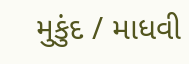મુકુંદ / માધવી